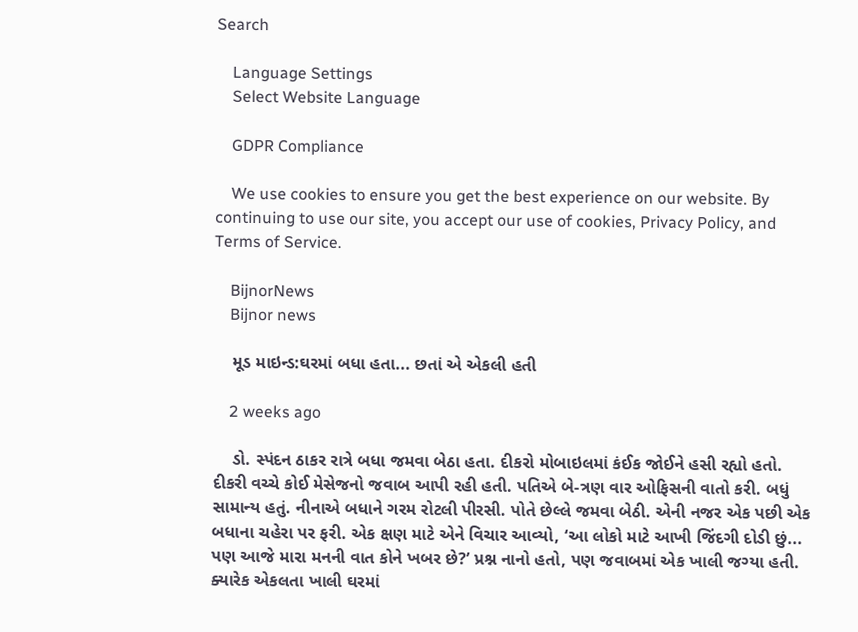Search

    Language Settings
    Select Website Language

    GDPR Compliance

    We use cookies to ensure you get the best experience on our website. By continuing to use our site, you accept our use of cookies, Privacy Policy, and Terms of Service.

    BijnorNews
    Bijnor news

    મૂડ માઇન્ડ:ઘરમાં બધા હતા... છતાં એ એકલી હતી

    2 weeks ago

    ડો. સ્પંદન ઠાકર રાત્રે બધા જમવા બેઠા હતા. દીકરો મોબાઇલમાં કંઈક જોઈને હસી રહ્યો હતો. દીકરી વચ્ચે કોઈ મેસેજનો જવાબ આપી રહી હતી. પતિએ બે-ત્રણ વાર ઓફિસની વાતો કરી. બધું સામાન્ય હતું. નીનાએ બધાને ગરમ રોટલી પીરસી. પોતે છેલ્લે જમવા બેઠી. એની નજર એક પછી એક બધાના ચહેરા પર ફરી. એક ક્ષણ માટે એને વિચાર આવ્યો, ‘આ લોકો માટે આખી જિંદગી દોડી છું... પણ આજે મારા મનની વાત કોને ખબર છે?’ પ્રશ્ન નાનો હતો, પણ જવાબમાં એક ખાલી જગ્યા હતી. ક્યારેક એકલતા ખાલી ઘરમાં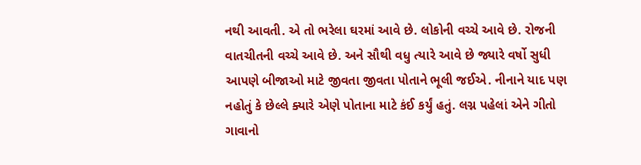નથી આવતી. એ તો ભરેલા ઘરમાં આવે છે. લોકોની વચ્ચે આવે છે. રોજની વાતચીતની વચ્ચે આવે છે. અને સૌથી વધુ ત્યારે આવે છે જ્યારે વર્ષો સુધી આપણે બીજાઓ માટે જીવતા જીવતા પોતાને ભૂલી જઈએ. નીનાને યાદ પણ નહોતું કે છેલ્લે ક્યારે એણે પોતાના માટે કંઈ કર્યું હતું. લગ્ન પહેલાં એને ગીતો ગાવાનો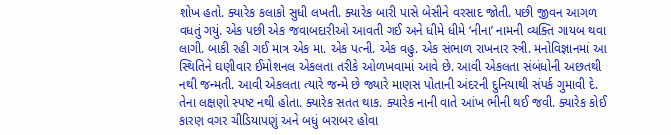શોખ હતો. ક્યારેક કલાકો સુધી લખતી. ક્યારેક બારી પાસે બેસીને વરસાદ જોતી. પછી જીવન આગળ વધતું ગયું. એક પછી એક જવાબદારીઓ આવતી ગઈ અને ધીમે ધીમે ‘નીના’ નામની વ્યક્તિ ગાયબ થવા લાગી. બાકી રહી ગઈ માત્ર એક મા. એક પત્ની. એક વહુ. એક સંભાળ રાખનાર સ્ત્રી. મનોવિજ્ઞાનમાં આ સ્થિતિને ઘણીવાર ઈમોશનલ એકલતા તરીકે ઓળખવામાં આવે છે. આવી એકલતા સંબંધોની અછતથી નથી જન્મતી. આવી એકલતા ત્યારે જન્મે છે જ્યારે માણસ પોતાની અંદરની દુનિયાથી સંપર્ક ગુમાવી દે. તેના લક્ષણો સ્પષ્ટ નથી હોતા. ક્યારેક સતત થાક. ક્યારેક નાની વાતે આંખ ભીની થઈ જવી. ક્યારેક કોઈ કારણ વગર ચીડિયાપણું અને બધું બરાબર હોવા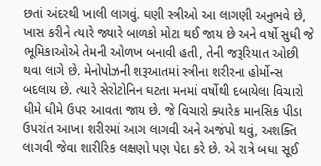છતાં અંદરથી ખાલી લાગવું. ઘણી સ્ત્રીઓ આ લાગણી અનુભવે છે, ખાસ કરીને ત્યારે જ્યારે બાળકો મોટા થઈ જાય છે અને વર્ષો સુધી જે ભૂમિકાઓએ તેમની ઓળખ બનાવી હતી, તેની જરૂરિયાત ઓછી થવા લાગે છે. મેનોપોઝની શરૂઆતમાં સ્ત્રીના શરીરના હોર્મોન્સ બદલાય છે. ત્યારે સેરોટોનિન ઘટતા મનમાં વર્ષોથી દબાયેલા વિચારો ધીમે ધીમે ઉપર આવતા જાય છે. જે વિચારો ક્યારેક માનસિક પીડા ઉપરાંત આખા શરીરમાં આગ લાગવી અને અજંપો થવું, અશક્તિ લાગવી જેવા શારીરિક લક્ષણો પણ પેદા કરે છે. એ રાત્રે બધા સૂઈ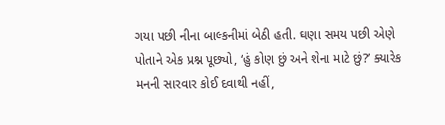ગયા પછી નીના બાલ્કનીમાં બેઠી હતી. ઘણા સમય પછી એણે પોતાને એક પ્રશ્ન પૂછ્યો, ‘હું કોણ છું અને શેના માટે છું?’ ક્યારેક મનની સારવાર કોઈ દવાથી નહીં,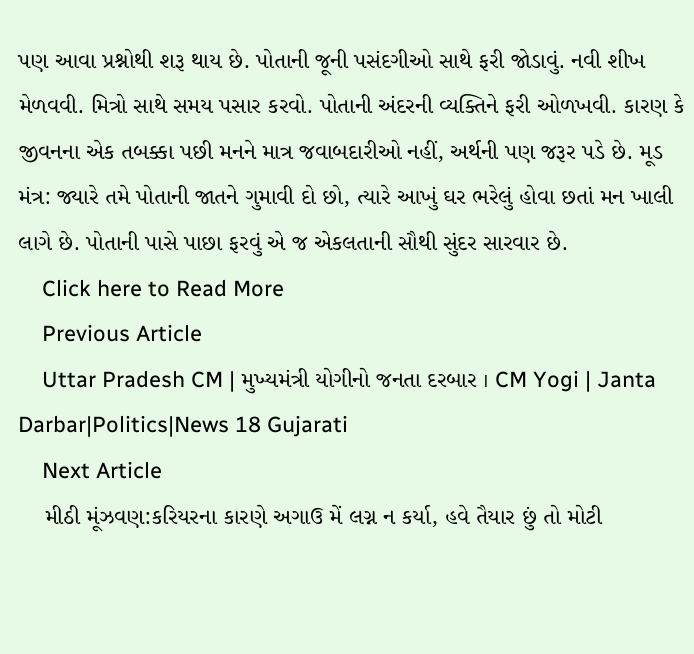પણ આવા પ્રશ્નોથી શરૂ થાય છે. પોતાની જૂની પસંદગીઓ સાથે ફરી જોડાવું. નવી શીખ મેળવવી. મિત્રો સાથે સમય પસાર કરવો. પોતાની અંદરની વ્યક્તિને ફરી ઓળખવી. કારણ કે જીવનના એક તબક્કા પછી મનને માત્ર જવાબદારીઓ નહીં, અર્થની પણ જરૂર પડે છે. મૂડ મંત્ર: જ્યારે તમે પોતાની જાતને ગુમાવી દો છો, ત્યારે આખું ઘર ભરેલું હોવા છતાં મન ખાલી લાગે છે. પોતાની પાસે પાછા ફરવું એ જ એકલતાની સૌથી સુંદર સારવાર છે.
    Click here to Read More
    Previous Article
    Uttar Pradesh CM | મુખ્યમંત્રી યોગીનો જનતા દરબાર । CM Yogi | Janta Darbar|Politics|News 18 Gujarati
    Next Article
    મીઠી મૂંઝવણ:કરિયરના કારણે અગાઉ મેં લગ્ન ન કર્યા, હવે તૈયાર છું તો મોટી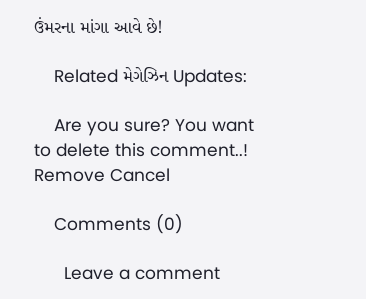ઉંમરના માંગા આવે છે!

    Related મેગેઝિન Updates:

    Are you sure? You want to delete this comment..! Remove Cancel

    Comments (0)

      Leave a comment